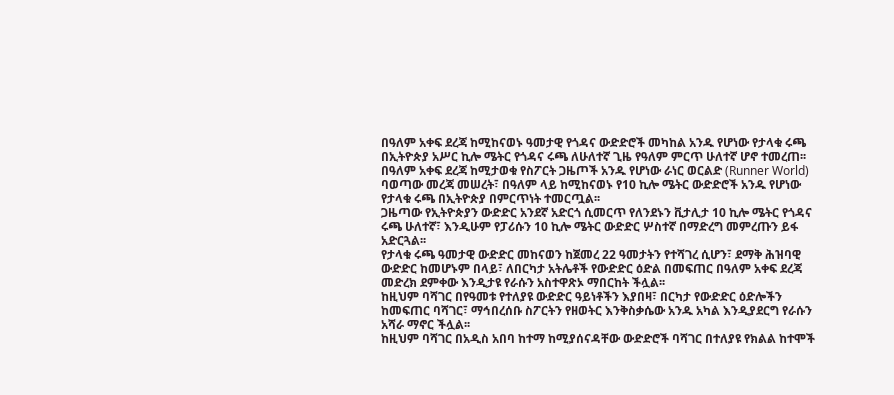በዓለም አቀፍ ደረጃ ከሚከናወኑ ዓመታዊ የጎዳና ውድድሮች መካከል አንዱ የሆነው የታላቁ ሩጫ በኢትዮጵያ አሥር ኪሎ ሜትር የጎዳና ሩጫ ለሁለተኛ ጊዜ የዓለም ምርጥ ሁለተኛ ሆኖ ተመረጠ፡፡
በዓለም አቀፍ ደረጃ ከሚታወቁ የስፖርት ጋዜጦች አንዱ የሆነው ራነር ወርልድ (Runner World) ባወጣው መረጃ መሠረት፣ በዓለም ላይ ከሚከናወኑ የ10 ኪሎ ሜትር ውድድሮች አንዱ የሆነው የታላቁ ሩጫ በኢትዮጵያ በምርጥነት ተመርጧል፡፡
ጋዜጣው የኢትዮጵያን ውድድር አንደኛ አድርጎ ሲመርጥ የለንደኑን ቪታሊታ 10 ኪሎ ሜትር የጎዳና ሩጫ ሁለተኛ፣ እንዲሁም የፓሪሱን 10 ኪሎ ሜትር ውድድር ሦስተኛ በማድረግ መምረጡን ይፋ አድርጓል፡፡
የታላቁ ሩጫ ዓመታዊ ውድድር መከናወን ከጀመረ 22 ዓመታትን የተሻገረ ሲሆን፣ ደማቅ ሕዝባዊ ውድድር ከመሆኑም በላይ፣ ለበርካታ አትሌቶች የውድድር ዕድል በመፍጠር በዓለም አቀፍ ደረጃ መድረክ ደምቀው እንዲታዩ የራሱን አስተዋጽኦ ማበርከት ችሏል፡፡
ከዚህም ባሻገር በየዓመቱ የተለያዩ ውድድር ዓይነቶችን እያበዛ፣ በርካታ የውድድር ዕድሎችን ከመፍጠር ባሻገር፣ ማኅበረሰቡ ስፖርትን የዘወትር እንቅስቃሴው አንዱ አካል እንዲያደርግ የራሱን አሻራ ማኖር ችሏል፡፡
ከዚህም ባሻገር በአዲስ አበባ ከተማ ከሚያሰናዳቸው ውድድሮች ባሻገር በተለያዩ የክልል ከተሞች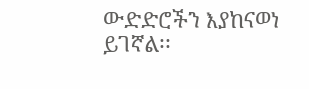ውድድሮችን እያከናወነ ይገኛል፡፡